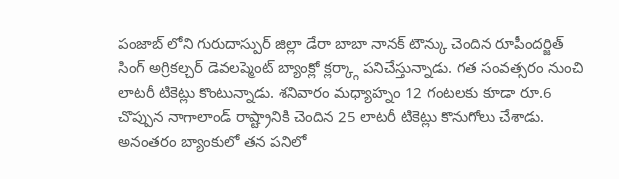పంజాబ్ లోని గురుదాస్పుర్ జిల్లా డేరా బాబా నానక్ టౌన్కు చెందిన రూపీందర్జిత్ సింగ్ అగ్రికల్చర్ డెవలప్మెంట్ బ్యాంక్లో క్లర్క్గా పనిచేస్తున్నాడు. గత సంవత్సరం నుంచి లాటరీ టికెట్లు కొంటున్నాడు. శనివారం మధ్యాహ్నం 12 గంటలకు కూడా రూ.6 చొప్పున నాగాలాండ్ రాష్ట్రానికి చెందిన 25 లాటరీ టికెట్లు కొనుగోలు చేశాడు. అనంతరం బ్యాంకులో తన పనిలో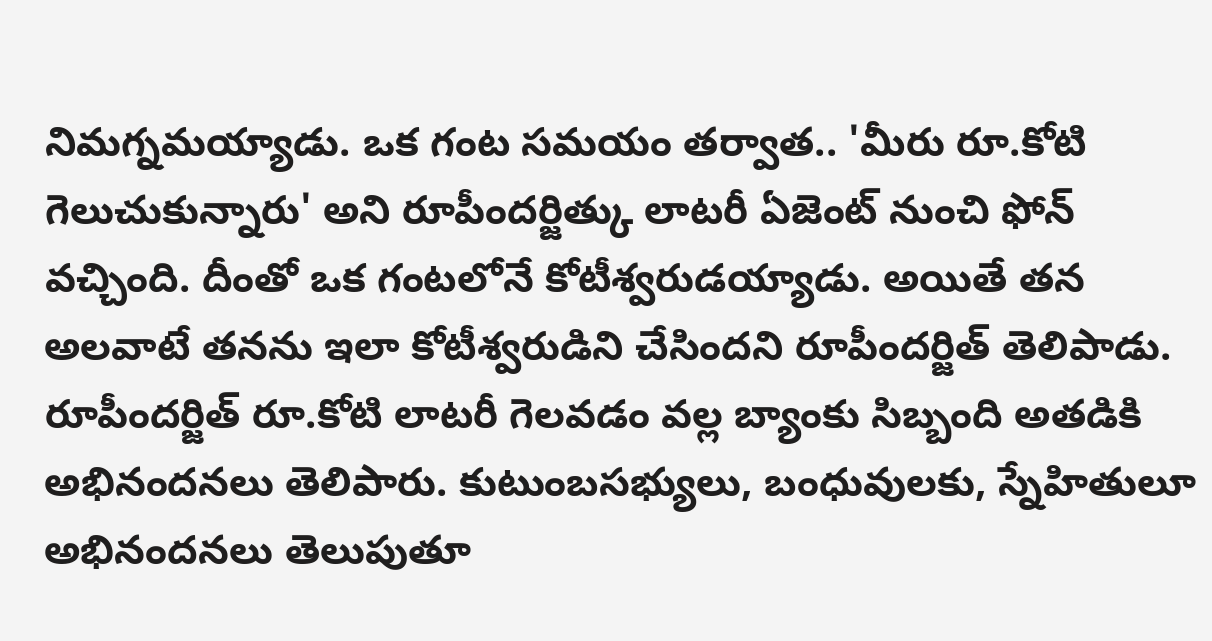నిమగ్నమయ్యాడు. ఒక గంట సమయం తర్వాత.. 'మీరు రూ.కోటి గెలుచుకున్నారు' అని రూపీందర్జిత్కు లాటరీ ఏజెంట్ నుంచి ఫోన్ వచ్చింది. దీంతో ఒక గంటలోనే కోటీశ్వరుడయ్యాడు. అయితే తన అలవాటే తనను ఇలా కోటీశ్వరుడిని చేసిందని రూపీందర్జిత్ తెలిపాడు. రూపీందర్జిత్ రూ.కోటి లాటరీ గెలవడం వల్ల బ్యాంకు సిబ్బంది అతడికి అభినందనలు తెలిపారు. కుటుంబసభ్యులు, బంధువులకు, స్నేహితులూ అభినందనలు తెలుపుతూ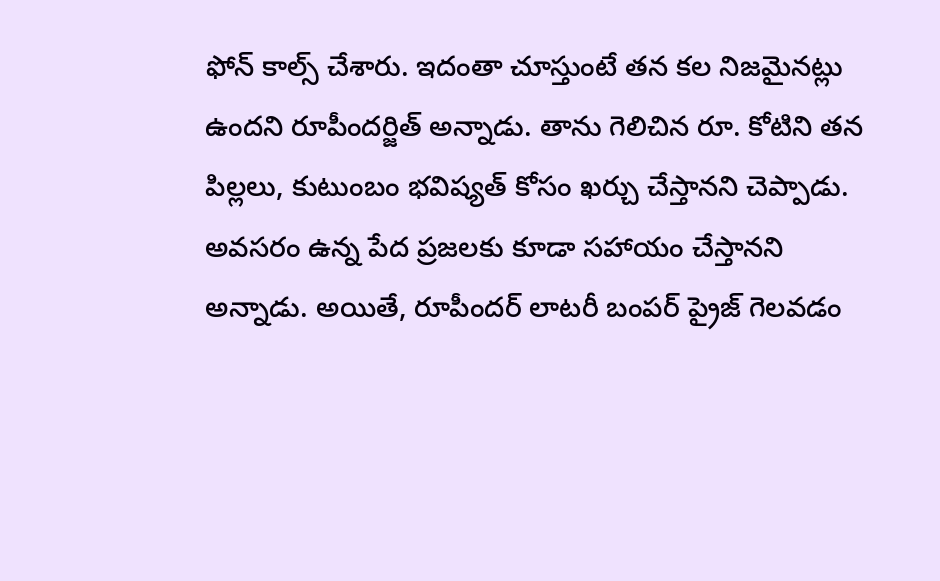ఫోన్ కాల్స్ చేశారు. ఇదంతా చూస్తుంటే తన కల నిజమైనట్లు ఉందని రూపీందర్జిత్ అన్నాడు. తాను గెలిచిన రూ. కోటిని తన పిల్లలు, కుటుంబం భవిష్యత్ కోసం ఖర్చు చేస్తానని చెప్పాడు. అవసరం ఉన్న పేద ప్రజలకు కూడా సహాయం చేస్తానని అన్నాడు. అయితే, రూపీందర్ లాటరీ బంపర్ ప్రైజ్ గెలవడం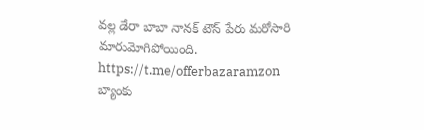వల్ల డేరా బాబా నానక్ టౌన్ పేరు మరోసారి మారుమోగిపోయింది. https://t.me/offerbazaramzon
బ్యాంకు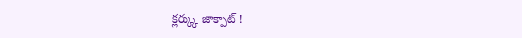క్లర్క్కు జాక్పాట్ !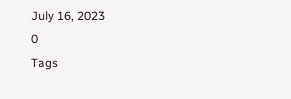July 16, 2023
0
Tags